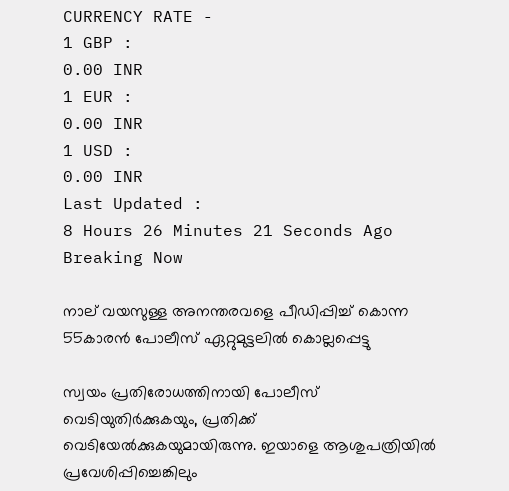CURRENCY RATE -
1 GBP :
0.00 INR
1 EUR :
0.00 INR
1 USD :
0.00 INR
Last Updated :
8 Hours 26 Minutes 21 Seconds Ago
Breaking Now

നാല് വയസുള്ള അനന്തരവളെ പീഡിപ്പിച്ച് കൊന്ന 55കാരന്‍ പോലീസ് ഏറ്റുമുട്ടലില്‍ കൊല്ലപ്പെട്ടു

സ്വയം പ്രതിരോധത്തിനായി പോലീസ് വെടിയുതിര്‍ക്കുകയും, പ്രതിക്ക് വെടിയേല്‍ക്കുകയുമായിരുന്നു. ഇയാളെ ആശുപത്രിയില്‍ പ്രവേശിപ്പിച്ചെങ്കിലും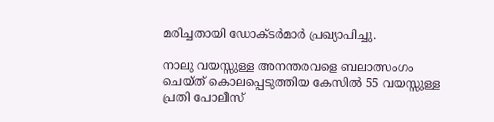മരിച്ചതായി ഡോക്ടര്‍മാര്‍ പ്രഖ്യാപിച്ചു.

നാലു വയസ്സുള്ള അനന്തരവളെ ബലാത്സംഗം ചെയ്ത് കൊലപ്പെടുത്തിയ കേസില്‍ 55 വയസ്സുള്ള പ്രതി പോലീസ്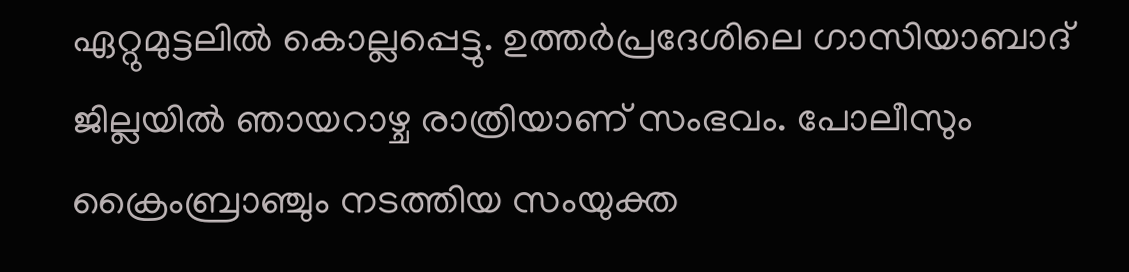ഏറ്റുമുട്ടലില്‍ കൊല്ലപ്പെട്ടു. ഉത്തര്‍പ്രദേശിലെ ഗാസിയാബാദ് ജില്ലയില്‍ ഞായറാഴ്ച രാത്രിയാണ് സംഭവം. പോലീസും ക്രൈംബ്രാഞ്ചും നടത്തിയ സംയുക്ത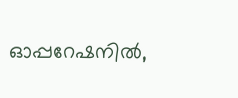ഓപ്പറേഷനില്‍,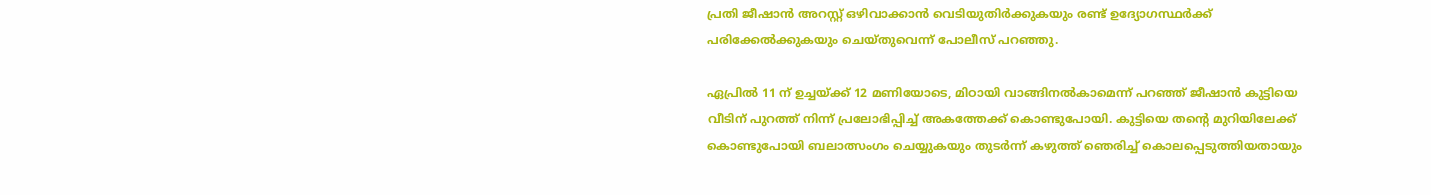പ്രതി ജീഷാന്‍ അറസ്റ്റ് ഒഴിവാക്കാന്‍ വെടിയുതിര്‍ക്കുകയും രണ്ട് ഉദ്യോഗസ്ഥര്‍ക്ക് പരിക്കേല്‍ക്കുകയും ചെയ്തുവെന്ന് പോലീസ് പറഞ്ഞു.

ഏപ്രില്‍ 11 ന് ഉച്ചയ്ക്ക് 12 മണിയോടെ, മിഠായി വാങ്ങിനല്‍കാമെന്ന് പറഞ്ഞ് ജീഷാന്‍ കുട്ടിയെ വീടിന് പുറത്ത് നിന്ന് പ്രലോഭിപ്പിച്ച് അകത്തേക്ക് കൊണ്ടുപോയി. കുട്ടിയെ തന്റെ മുറിയിലേക്ക് കൊണ്ടുപോയി ബലാത്സംഗം ചെയ്യുകയും തുടര്‍ന്ന് കഴുത്ത് ഞെരിച്ച് കൊലപ്പെടുത്തിയതായും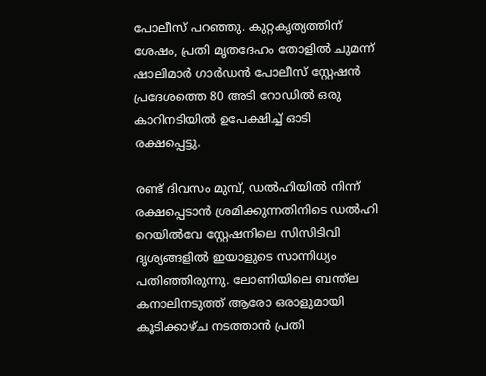പോലീസ് പറഞ്ഞു. കുറ്റകൃത്യത്തിന് ശേഷം, പ്രതി മൃതദേഹം തോളില്‍ ചുമന്ന് ഷാലിമാര്‍ ഗാര്‍ഡന്‍ പോലീസ് സ്റ്റേഷന്‍ പ്രദേശത്തെ 80 അടി റോഡില്‍ ഒരു കാറിനടിയില്‍ ഉപേക്ഷിച്ച് ഓടി രക്ഷപ്പെട്ടു.

രണ്ട് ദിവസം മുമ്പ്, ഡല്‍ഹിയില്‍ നിന്ന് രക്ഷപ്പെടാന്‍ ശ്രമിക്കുന്നതിനിടെ ഡല്‍ഹി റെയില്‍വേ സ്റ്റേഷനിലെ സിസിടിവി ദൃശ്യങ്ങളില്‍ ഇയാളുടെ സാന്നിധ്യം പതിഞ്ഞിരുന്നു. ലോണിയിലെ ബന്ത്‌ല കനാലിനടുത്ത് ആരോ ഒരാളുമായി കൂടിക്കാഴ്ച നടത്താന്‍ പ്രതി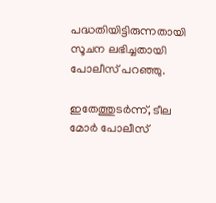പദ്ധതിയിട്ടിരുന്നതായി സൂചന ലഭിച്ചതായി പോലീസ് പറഞ്ഞു.

ഇതേത്തുടര്‍ന്ന്, ടീല മോര്‍ പോലീസ്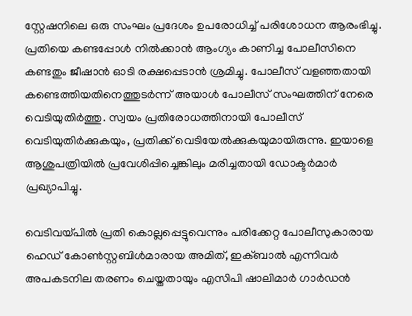സ്റ്റേഷനിലെ ഒരു സംഘം പ്രദേശം ഉപരോധിച്ച് പരിശോധന ആരംഭിച്ചു. പ്രതിയെ കണ്ടപ്പോള്‍ നില്‍ക്കാന്‍ ആംഗ്യം കാണിച്ച പോലീസിനെ കണ്ടതും ജീഷാന്‍ ഓടി രക്ഷപ്പെടാന്‍ ശ്രമിച്ചു. പോലീസ് വളഞ്ഞതായി കണ്ടെത്തിയതിനെത്തുടര്‍ന്ന് അയാള്‍ പോലീസ് സംഘത്തിന് നേരെ വെടിയുതിര്‍ത്തു. സ്വയം പ്രതിരോധത്തിനായി പോലീസ് വെടിയുതിര്‍ക്കുകയും, പ്രതിക്ക് വെടിയേല്‍ക്കുകയുമായിരുന്നു. ഇയാളെ ആശുപത്രിയില്‍ പ്രവേശിപ്പിച്ചെങ്കിലും മരിച്ചതായി ഡോക്ടര്‍മാര്‍ പ്രഖ്യാപിച്ചു.

വെടിവയ്പില്‍ പ്രതി കൊല്ലപ്പെട്ടുവെന്നും പരിക്കേറ്റ പോലീസുകാരായ ഹെഡ് കോണ്‍സ്റ്റബിള്‍മാരായ അമിത്, ഇക്ബാല്‍ എന്നിവര്‍ അപകടനില തരണം ചെയ്തതായും എസിപി ഷാലിമാര്‍ ഗാര്‍ഡന്‍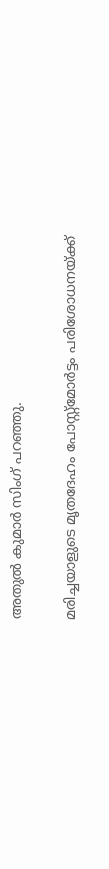അതുല്‍ കുമാര്‍ സിംഗ് പറഞ്ഞു.

മരിച്ചയാളുടെ മൃതദേഹം പോസ്റ്റ്മോര്‍ട്ടം പരിശോധനയ്ക്ക്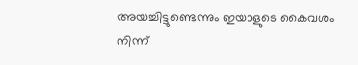അയച്ചിട്ടുണ്ടെന്നും ഇയാളുടെ കൈവശം നിന്ന്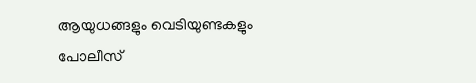ആയുധങ്ങളും വെടിയുണ്ടകളും പോലീസ്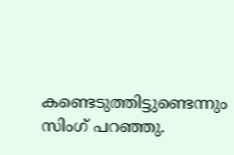കണ്ടെടുത്തിട്ടുണ്ടെന്നും സിംഗ് പറഞ്ഞു.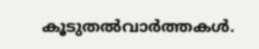കൂടുതല്‍വാര്‍ത്തകള്‍.